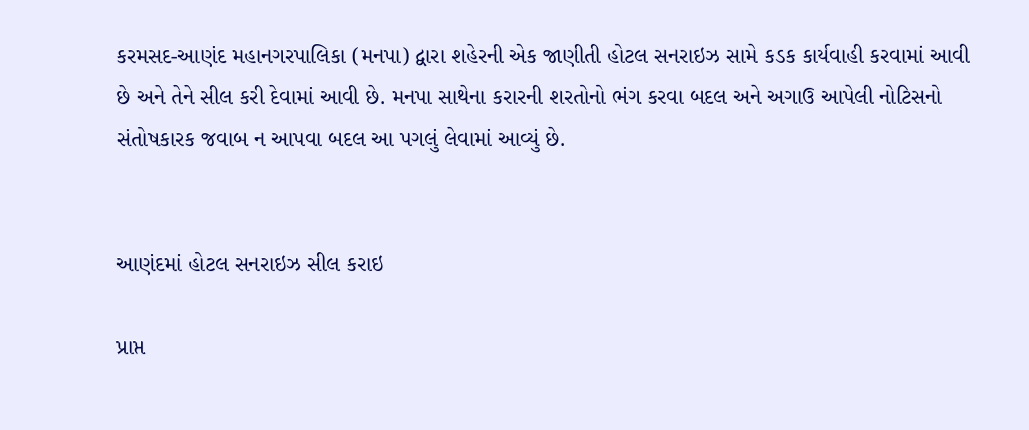કરમસદ-આણંદ મહાનગરપાલિકા (મનપા) દ્વારા શહેરની એક જાણીતી હોટલ સનરાઇઝ સામે કડક કાર્યવાહી કરવામાં આવી છે અને તેને સીલ કરી દેવામાં આવી છે. મનપા સાથેના કરારની શરતોનો ભંગ કરવા બદલ અને અગાઉ આપેલી નોટિસનો સંતોષકારક જવાબ ન આપવા બદલ આ પગલું લેવામાં આવ્યું છે.


આણંદમાં હોટલ સનરાઇઝ સીલ કરાઇ

પ્રાપ્ત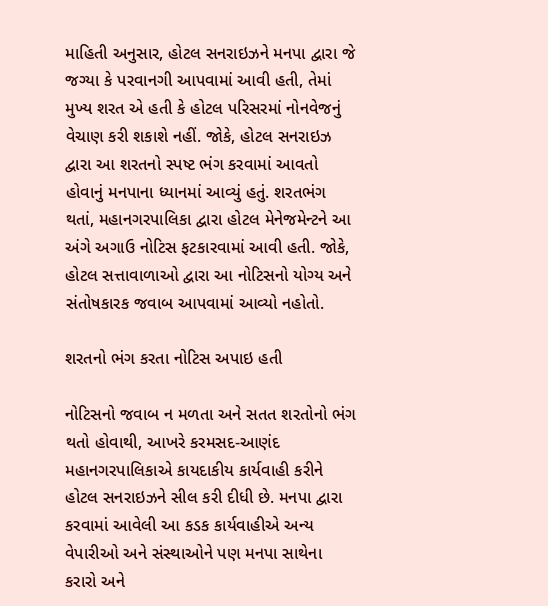માહિતી અનુસાર, હોટલ સનરાઇઝને મનપા દ્વારા જે જગ્યા કે પરવાનગી આપવામાં આવી હતી, તેમાં મુખ્ય શરત એ હતી કે હોટલ પરિસરમાં નોનવેજનું વેચાણ કરી શકાશે નહીં. જોકે, હોટલ સનરાઇઝ દ્વારા આ શરતનો સ્પષ્ટ ભંગ કરવામાં આવતો હોવાનું મનપાના ધ્યાનમાં આવ્યું હતું. શરતભંગ થતાં, મહાનગરપાલિકા દ્વારા હોટલ મેનેજમેન્ટને આ અંગે અગાઉ નોટિસ ફટકારવામાં આવી હતી. જોકે, હોટલ સત્તાવાળાઓ દ્વારા આ નોટિસનો યોગ્ય અને સંતોષકારક જવાબ આપવામાં આવ્યો નહોતો.

શરતનો ભંગ કરતા નોટિસ અપાઇ હતી

નોટિસનો જવાબ ન મળતા અને સતત શરતોનો ભંગ થતો હોવાથી, આખરે કરમસદ-આણંદ મહાનગરપાલિકાએ કાયદાકીય કાર્યવાહી કરીને હોટલ સનરાઇઝને સીલ કરી દીધી છે. મનપા દ્વારા કરવામાં આવેલી આ કડક કાર્યવાહીએ અન્ય વેપારીઓ અને સંસ્થાઓને પણ મનપા સાથેના કરારો અને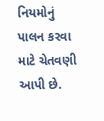નિયમોનું પાલન કરવા માટે ચેતવણી આપી છે.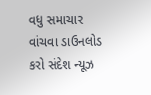વધુ સમાચાર વાંચવા ડાઉનલોડ કરો સંદેશ ન્યૂઝ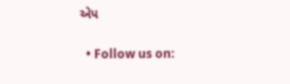એપ

  • Follow us on: